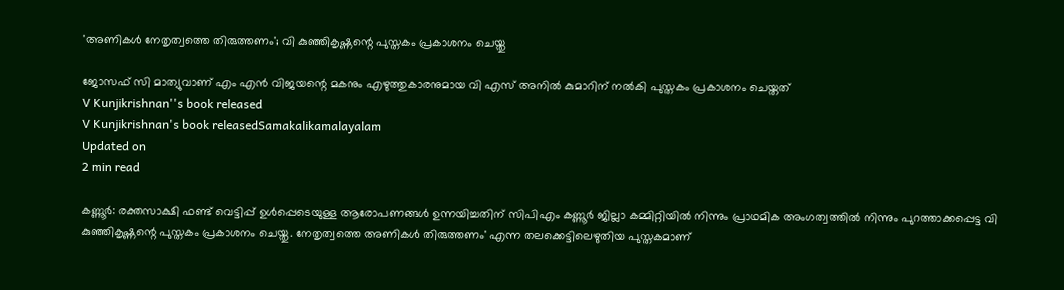'അണികള്‍ നേതൃത്വത്തെ തിരുത്തണം'; വി കുഞ്ഞികൃഷ്ണന്റെ പുസ്തകം പ്രകാശനം ചെയ്തു

ജോസഫ് സി മാത്യുവാണ് എം എന്‍ വിജയന്റെ മകനും എഴുത്തുകാരനുമായ വി എസ് അനില്‍ കുമാറിന് നല്‍കി പുസ്തകം പ്രകാശനം ചെയ്തത്
V Kunjikrishnan''s book released
V Kunjikrishnan's book releasedSamakalikamalayalam
Updated on
2 min read

കണ്ണൂര്‍: രക്തസാക്ഷി ഫണ്ട് വെട്ടിപ്പ് ഉള്‍പ്പെടെയുള്ള ആരോപണങ്ങള്‍ ഉന്നയിച്ചതിന് സിപിഎം കണ്ണൂര്‍ ജില്ലാ കമ്മിറ്റിയില്‍ നിന്നും പ്രാഥമിക അംഗത്വത്തില്‍ നിന്നും പുറത്താക്കപ്പെട്ട വി കുഞ്ഞികൃഷ്ണന്റെ പുസ്തകം പ്രകാശനം ചെയ്തു. നേതൃത്വത്തെ അണികള്‍ തിരുത്തണം' എന്ന തലക്കെട്ടിലെഴുതിയ പുസ്തകമാണ്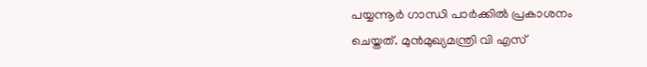പയ്യന്നൂര്‍ ഗാന്ധി പാര്‍ക്കില്‍ പ്രകാശനം ചെയ്തത്. മുന്‍മുഖ്യമന്ത്രി വി എസ്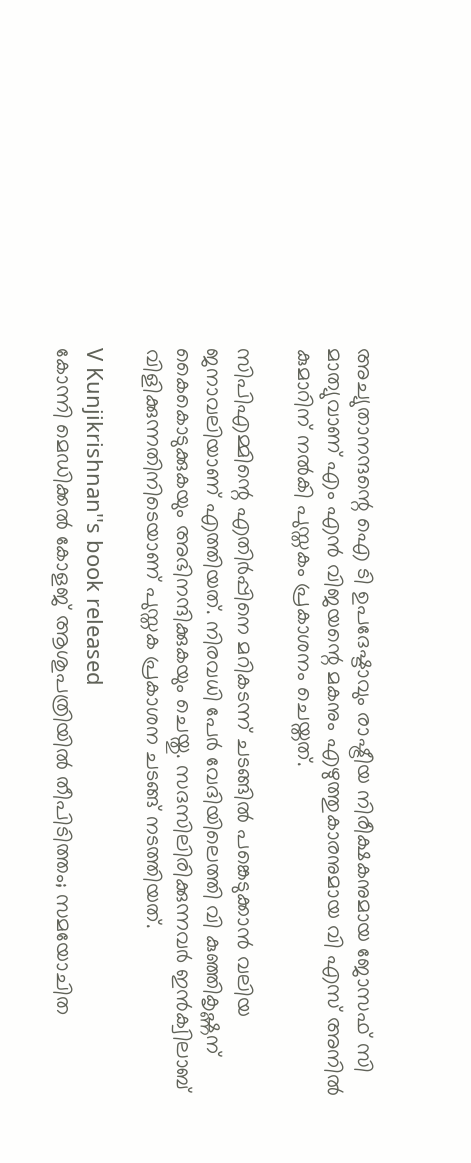അച്യുതാനന്ദന്റെ ഐ ടി ഉപദേഷ്ടാവും രാഷ്ട്രീയ നിരീക്ഷകനുമായ ജോസഫ് സി മാത്യുവാണ് എം എന്‍ വിജയന്റെ മകനും എഴുത്തുകാരനുമായ വി എസ് അനില്‍ കുമാറിന് നല്‍കി പുസ്തകം പ്രകാശനം ചെയ്തത്.

സിപിഎമ്മിന്റെ എതിര്‍പ്പിനെ മറികടന്ന് ചടങ്ങില്‍ പങ്കെടുക്കാന്‍ വലിയ ജനാവലിയാണ് എത്തിയത്. നിരവധി പേര്‍ വേദിയിലെത്തി വി കുഞ്ഞികൃഷ്ണന് കൈകൊടുക്കുകയും അഭിനന്ദിക്കുകയും ചെയ്തു. സദസിലിരിക്കുന്നവര്‍ ഇന്‍ക്വിലാബ് വിളിക്കുന്നതിനിടെയാണ് പുസ്തക പ്രകാശന ചടങ്ങ് നടത്തിയത്.

V Kunjikrishnan''s book released
കോന്നി മെഡിക്കല്‍ കോളജ് ആശുപത്രിയില്‍ തീപിടിത്തം; സമയോചിത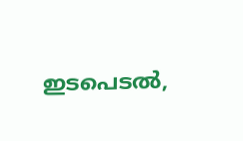ഇടപെടല്‍,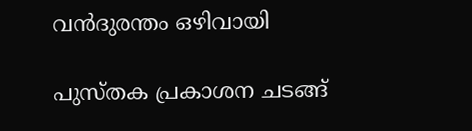വന്‍ദുരന്തം ഒഴിവായി

പുസ്തക പ്രകാശന ചടങ്ങ്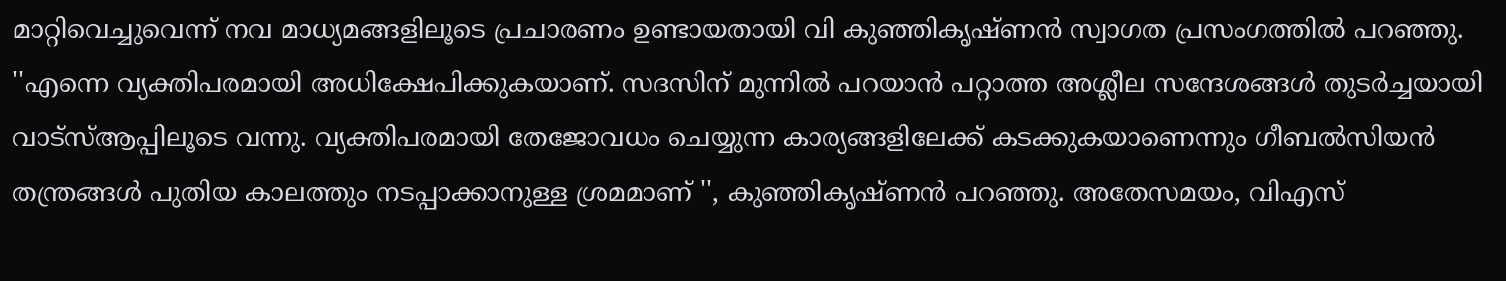മാറ്റിവെച്ചുവെന്ന് നവ മാധ്യമങ്ങളിലൂടെ പ്രചാരണം ഉണ്ടായതായി വി കുഞ്ഞികൃഷ്ണന്‍ സ്വാഗത പ്രസംഗത്തില്‍ പറഞ്ഞു. ''എന്നെ വ്യക്തിപരമായി അധിക്ഷേപിക്കുകയാണ്. സദസിന് മുന്നില്‍ പറയാന്‍ പറ്റാത്ത അശ്ലീല സന്ദേശങ്ങള്‍ തുടര്‍ച്ചയായി വാട്‌സ്ആപ്പിലൂടെ വന്നു. വ്യക്തിപരമായി തേജോവധം ചെയ്യുന്ന കാര്യങ്ങളിലേക്ക് കടക്കുകയാണെന്നും ഗീബല്‍സിയന്‍ തന്ത്രങ്ങള്‍ പുതിയ കാലത്തും നടപ്പാക്കാനുള്ള ശ്രമമാണ് '', കുഞ്ഞികൃഷ്ണന്‍ പറഞ്ഞു. അതേസമയം, വിഎസ്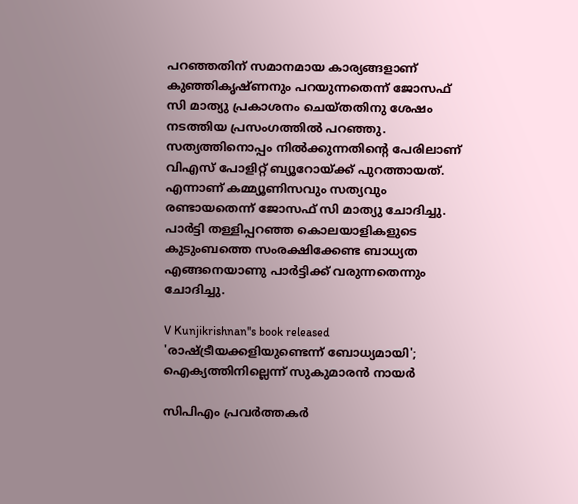പറഞ്ഞതിന് സമാനമായ കാര്യങ്ങളാണ് കുഞ്ഞികൃഷ്ണനും പറയുന്നതെന്ന് ജോസഫ് സി മാത്യു പ്രകാശനം ചെയ്തതിനു ശേഷം നടത്തിയ പ്രസംഗത്തില്‍ പറഞ്ഞു. സത്യത്തിനൊപ്പം നില്‍ക്കുന്നതിന്റെ പേരിലാണ് വിഎസ് പോളിറ്റ് ബ്യൂറോയ്ക്ക് പുറത്തായത്. എന്നാണ് കമ്മ്യൂണിസവും സത്യവും രണ്ടായതെന്ന് ജോസഫ് സി മാത്യു ചോദിച്ചു. പാര്‍ട്ടി തള്ളിപ്പറഞ്ഞ കൊലയാളികളുടെ കുടുംബത്തെ സംരക്ഷിക്കേണ്ട ബാധ്യത എങ്ങനെയാണു പാര്‍ട്ടിക്ക് വരുന്നതെന്നും ചോദിച്ചു.

V Kunjikrishnan''s book released
'രാഷ്ട്രീയക്കളിയുണ്ടെന്ന് ബോധ്യമായി'; ഐക്യത്തിനില്ലെന്ന് സുകുമാരന്‍ നായര്‍

സിപിഎം പ്രവര്‍ത്തകര്‍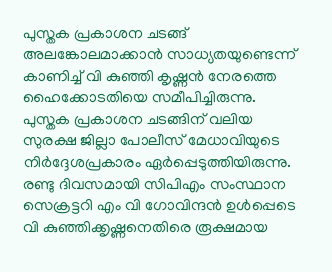പുസ്തക പ്രകാശന ചടങ്ങ് അലങ്കോലമാക്കാന്‍ സാധ്യതയുണ്ടെന്ന് കാണിച്ച് വി കുഞ്ഞി കൃഷ്ണന്‍ നേരത്തെ ഹൈക്കോടതിയെ സമീപിച്ചിരുന്നു. പുസ്തക പ്രകാശന ചടങ്ങിന് വലിയ സുരക്ഷ ജില്ലാ പോലീസ് മേധാവിയുടെ നിര്‍ദ്ദേശപ്രകാരം ഏര്‍പ്പെടുത്തിയിരുന്നു. രണ്ടു ദിവസമായി സിപിഎം സംസ്ഥാന സെക്രട്ടറി എം വി ഗോവിന്ദന്‍ ഉള്‍പ്പെടെ വി കുഞ്ഞിക്കൃഷ്ണനെതിരെ രൂക്ഷമായ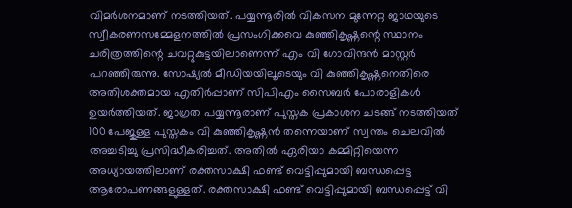വിമര്‍ശനമാണ് നടത്തിയത്. പയ്യന്നൂരില്‍ വികസന മുന്നേറ്റ ജാഥയുടെ സ്വീകരണസമ്മേളനത്തില്‍ പ്രസംഗിക്കവെ കുഞ്ഞികൃഷ്ണന്റെ സ്ഥാനം ചരിത്രത്തിന്റെ ചവറ്റുകുട്ടയിലാണെന്ന് എം വി ഗോവിന്ദന്‍ മാസ്റ്റര്‍ പറഞ്ഞിരുന്നു. സോഷ്യല്‍ മീഡിയയിലൂടെയും വി കുഞ്ഞികൃഷ്ണനെതിരെ അതിശക്തമായ എതിര്‍പ്പാണ് സിപിഎം സൈബര്‍ പോരാളികള്‍ ഉയര്‍ത്തിയത്. ജാഗ്രത പയ്യന്നൂരാണ് പുസ്തക പ്രകാശന ചടങ്ങ് നടത്തിയത് 100 പേജുള്ള പുസ്തകം വി കുഞ്ഞികൃഷ്ണന്‍ തന്നെയാണ് സ്വന്തം ചെലവില്‍ അച്ചടിച്ചു പ്രസിദ്ധീകരിച്ചത്. അതില്‍ ഏരിയാ കമ്മിറ്റിയെന്ന അധ്യായത്തിലാണ് രക്തസാക്ഷി ഫണ്ട് വെട്ടിപ്പുമായി ബന്ധപ്പെട്ട ആരോപണങ്ങളുള്ളത്. രക്തസാക്ഷി ഫണ്ട് വെട്ടിപ്പുമായി ബന്ധപ്പെട്ട് വി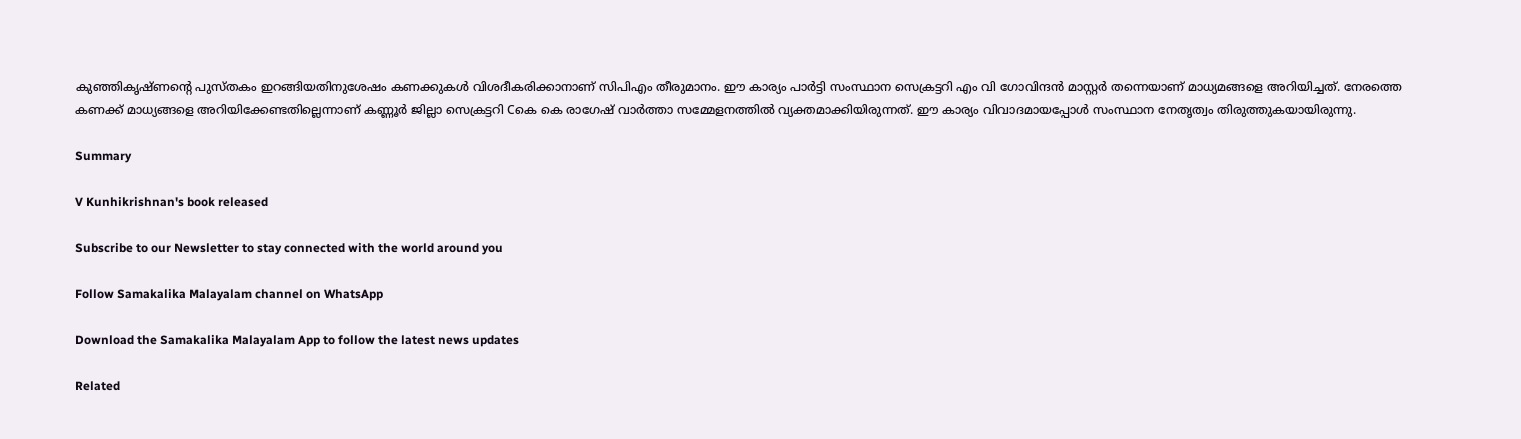കുഞ്ഞികൃഷ്ണന്റെ പുസ്തകം ഇറങ്ങിയതിനുശേഷം കണക്കുകള്‍ വിശദീകരിക്കാനാണ് സിപിഎം തീരുമാനം. ഈ കാര്യം പാര്‍ട്ടി സംസ്ഥാന സെക്രട്ടറി എം വി ഗോവിന്ദന്‍ മാസ്റ്റര്‍ തന്നെയാണ് മാധ്യമങ്ങളെ അറിയിച്ചത്. നേരത്തെ കണക്ക് മാധ്യങ്ങളെ അറിയിക്കേണ്ടതില്ലെന്നാണ് കണ്ണൂര്‍ ജില്ലാ സെക്രട്ടറി Cകെ കെ രാഗേഷ് വാര്‍ത്താ സമ്മേളനത്തില്‍ വ്യക്തമാക്കിയിരുന്നത്. ഈ കാര്യം വിവാദമായപ്പോള്‍ സംസ്ഥാന നേതൃത്വം തിരുത്തുകയായിരുന്നു.

Summary

V Kunhikrishnan's book released

Subscribe to our Newsletter to stay connected with the world around you

Follow Samakalika Malayalam channel on WhatsApp

Download the Samakalika Malayalam App to follow the latest news updates

Related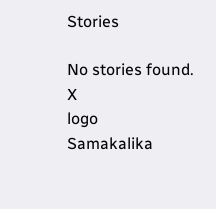Stories

No stories found.
X
logo
Samakalika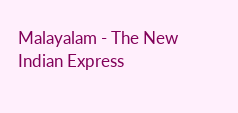Malayalam - The New Indian Express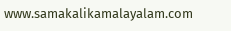www.samakalikamalayalam.com